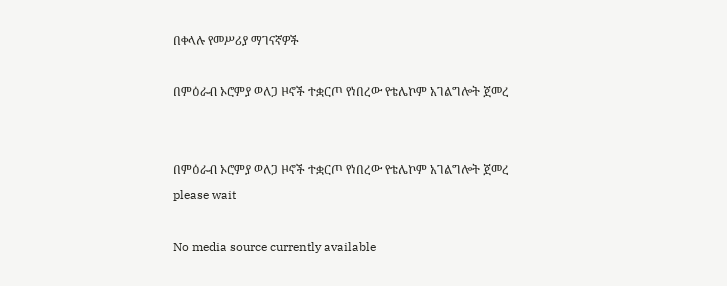በቀላሉ የመሥሪያ ማገናኛዎች

በምዕራብ ኦሮምያ ወለጋ ዞኖች ተቋርጦ የነበረው የቴሌኮም አገልግሎት ጀመረ


በምዕራብ ኦሮምያ ወለጋ ዞኖች ተቋርጦ የነበረው የቴሌኮም አገልግሎት ጀመረ
please wait

No media source currently available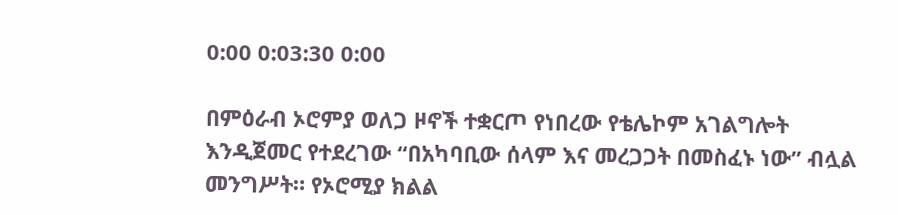0:00 0:03:30 0:00

በምዕራብ ኦሮምያ ወለጋ ዞኖች ተቋርጦ የነበረው የቴሌኮም አገልግሎት እንዲጀመር የተደረገው “በአካባቢው ሰላም እና መረጋጋት በመስፈኑ ነው” ብሏል መንግሥት። የኦሮሚያ ክልል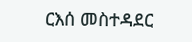ርእሰ መስተዳደር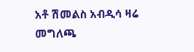አቶ ሽመልስ አብዲሳ ዛሬ መግለጫ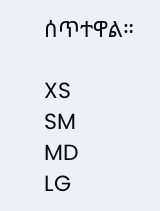ሰጥተዋል።

XS
SM
MD
LG